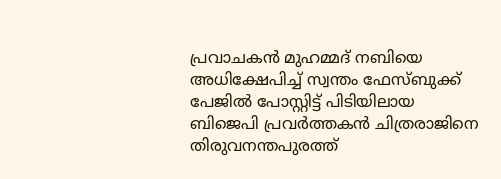പ്രവാചകൻ മുഹമ്മദ് നബിയെ അധിക്ഷേപിച്ച്‌ സ്വന്തം ഫേസ്ബുക്ക് പേജില്‍ പോസ്റ്റിട്ട് പിടിയിലായ ബിജെപി പ്രവർത്തകൻ ചിത്രരാജിനെ തിരുവനന്തപുരത്ത്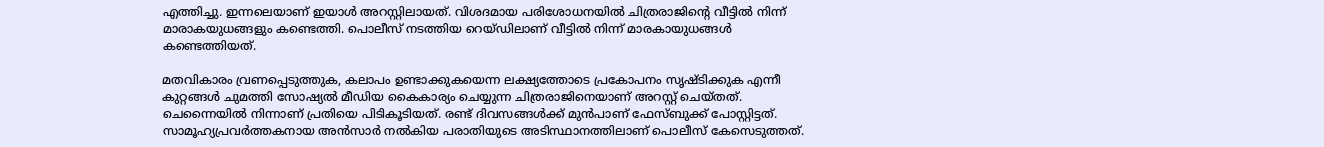എത്തിച്ചു. ഇന്നലെയാണ് ഇയാള്‍ അറസ്റ്റിലായത്. വിശദമായ പരിശോധനയില്‍ ചിത്രരാജിന്റെ വീട്ടില്‍ നിന്ന് മാരാകയുധങ്ങളും കണ്ടെത്തി. പൊലീസ് നടത്തിയ റെയ്ഡിലാണ് വീട്ടില്‍ നിന്ന് മാരകായുധങ്ങള്‍ കണ്ടെത്തിയത്.

മതവികാരം വ്രണപ്പെടുത്തുക, കലാപം ഉണ്ടാക്കുകയെന്ന ലക്ഷ്യത്തോടെ പ്രകോപനം സൃഷ്ടിക്കുക എന്നീ കുറ്റങ്ങള്‍ ചുമത്തി സോഷ്യല്‍ മീഡിയ കൈകാര്യം ചെയ്യുന്ന ചിത്രരാജിനെയാണ് അറസ്റ്റ് ചെയ്തത്. ചെന്നൈയില്‍ നിന്നാണ് പ്രതിയെ പിടികൂടിയത്. രണ്ട് ദിവസങ്ങള്‍ക്ക് മുന്‍പാണ് ഫേസ്ബുക്ക് പോസ്റ്റിട്ടത്. സാമൂഹ്യപ്രവര്‍ത്തകനായ അന്‍സാര്‍ നല്‍കിയ പരാതിയുടെ അടിസ്ഥാനത്തിലാണ് പൊലീസ് കേസെടുത്തത്.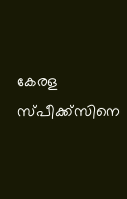കേരള സ്പീക്ക്സിനെ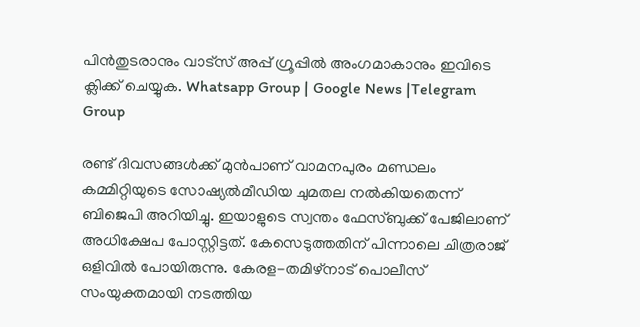പിൻതുടരാനും വാട്സ് അപ്പ് ഗ്രൂപ്പിൽ അംഗമാകാനും ഇവിടെ ക്ലിക്ക് ചെയ്യുക. Whatsapp Group | Google News |Telegram Group

രണ്ട് ദിവസങ്ങള്‍ക്ക് മുന്‍പാണ് വാമനപുരം മണ്ഡലം കമ്മിറ്റിയുടെ സോഷ്യല്‍മീഡിയ ചുമതല നല്‍കിയതെന്ന് ബിജെപി അറിയിച്ചു. ഇയാളുടെ സ്വന്തം ഫേസ്ബുക്ക് പേജിലാണ് അധിക്ഷേപ പോസ്റ്റിട്ടത്. കേസെടുത്തതിന് പിന്നാലെ ചിത്രരാജ് ഒളിവില്‍ പോയിരുന്നു. കേരള-തമിഴ്നാട് പൊലീസ് സംയുക്തമായി നടത്തിയ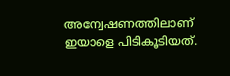അന്വേഷണത്തിലാണ് ഇയാളെ പിടികൂടിയത്.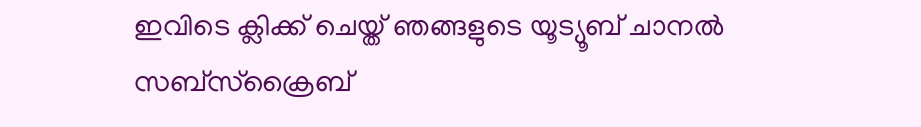ഇവിടെ ക്ലിക്ക് ചെയ്ത് ഞങ്ങളുടെ യൂട്യൂബ് ചാനൽ സബ്സ്ക്രൈബ്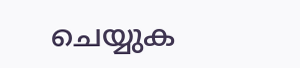ചെയ്യുക